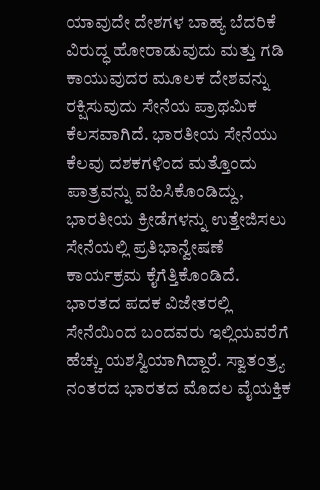ಯಾವುದೇ ದೇಶಗಳ ಬಾಹ್ಯ ಬೆದರಿಕೆ ವಿರುದ್ಧ ಹೋರಾಡುವುದು ಮತ್ತು ಗಡಿ ಕಾಯುವುದರ ಮೂಲಕ ದೇಶವನ್ನು ರಕ್ಷಿಸುವುದು ಸೇನೆಯ ಪ್ರಾಥಮಿಕ ಕೆಲಸವಾಗಿದೆ. ಭಾರತೀಯ ಸೇನೆಯು ಕೆಲವು ದಶಕಗಳಿಂದ ಮತ್ತೊಂದು ಪಾತ್ರವನ್ನು ವಹಿಸಿಕೊಂಡಿದ್ದು, ಭಾರತೀಯ ಕ್ರೀಡೆಗಳನ್ನು ಉತ್ತೇಜಿಸಲು ಸೇನೆಯಲ್ಲಿ ಪ್ರತಿಭಾನ್ವೇಷಣೆ ಕಾರ್ಯಕ್ರಮ ಕೈಗೆತ್ತಿಕೊಂಡಿದೆ.
ಭಾರತದ ಪದಕ ವಿಜೇತರಲ್ಲಿ ಸೇನೆಯಿಂದ ಬಂದವರು ಇಲ್ಲಿಯವರೆಗೆ ಹೆಚ್ಚು ಯಶಸ್ವಿಯಾಗಿದ್ದಾರೆ. ಸ್ವಾತಂತ್ರ್ಯ ನಂತರದ ಭಾರತದ ಮೊದಲ ವೈಯಕ್ತಿಕ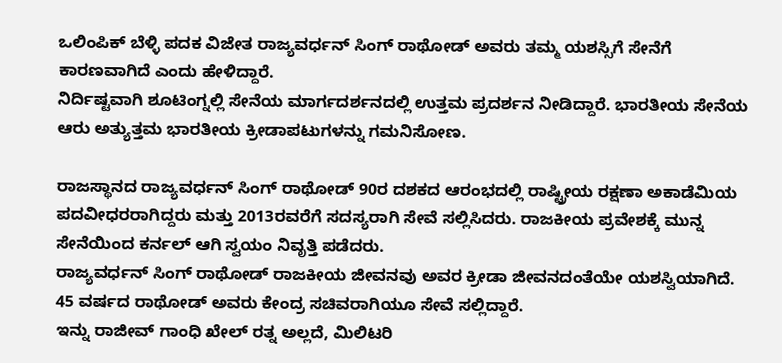ಒಲಿಂಪಿಕ್ ಬೆಳ್ಳಿ ಪದಕ ವಿಜೇತ ರಾಜ್ಯವರ್ಧನ್ ಸಿಂಗ್ ರಾಥೋಡ್ ಅವರು ತಮ್ಮ ಯಶಸ್ಸಿಗೆ ಸೇನೆಗೆ ಕಾರಣವಾಗಿದೆ ಎಂದು ಹೇಳಿದ್ದಾರೆ.
ನಿರ್ದಿಷ್ಟವಾಗಿ ಶೂಟಿಂಗ್ನಲ್ಲಿ ಸೇನೆಯ ಮಾರ್ಗದರ್ಶನದಲ್ಲಿ ಉತ್ತಮ ಪ್ರದರ್ಶನ ನೀಡಿದ್ದಾರೆ. ಭಾರತೀಯ ಸೇನೆಯ ಆರು ಅತ್ಯುತ್ತಮ ಭಾರತೀಯ ಕ್ರೀಡಾಪಟುಗಳನ್ನು ಗಮನಿಸೋಣ.

ರಾಜಸ್ಥಾನದ ರಾಜ್ಯವರ್ಧನ್ ಸಿಂಗ್ ರಾಥೋಡ್ 90ರ ದಶಕದ ಆರಂಭದಲ್ಲಿ ರಾಷ್ಟ್ರೀಯ ರಕ್ಷಣಾ ಅಕಾಡೆಮಿಯ ಪದವೀಧರರಾಗಿದ್ದರು ಮತ್ತು 2013ರವರೆಗೆ ಸದಸ್ಯರಾಗಿ ಸೇವೆ ಸಲ್ಲಿಸಿದರು. ರಾಜಕೀಯ ಪ್ರವೇಶಕ್ಕೆ ಮುನ್ನ ಸೇನೆಯಿಂದ ಕರ್ನಲ್ ಆಗಿ ಸ್ವಯಂ ನಿವೃತ್ತಿ ಪಡೆದರು.
ರಾಜ್ಯವರ್ಧನ್ ಸಿಂಗ್ ರಾಥೋಡ್ ರಾಜಕೀಯ ಜೀವನವು ಅವರ ಕ್ರೀಡಾ ಜೀವನದಂತೆಯೇ ಯಶಸ್ವಿಯಾಗಿದೆ. 45 ವರ್ಷದ ರಾಥೋಡ್ ಅವರು ಕೇಂದ್ರ ಸಚಿವರಾಗಿಯೂ ಸೇವೆ ಸಲ್ಲಿದ್ದಾರೆ.
ಇನ್ನು ರಾಜೀವ್ ಗಾಂಧಿ ಖೇಲ್ ರತ್ನ ಅಲ್ಲದೆ, ಮಿಲಿಟರಿ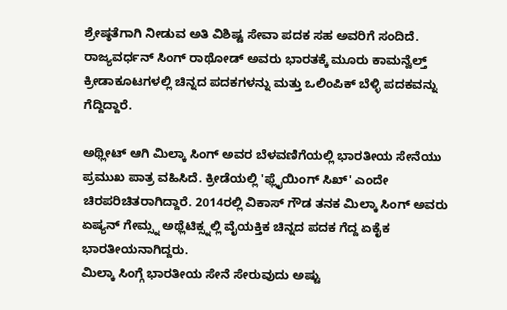ಶ್ರೇಷ್ಠತೆಗಾಗಿ ನೀಡುವ ಅತಿ ವಿಶಿಷ್ಟ ಸೇವಾ ಪದಕ ಸಹ ಅವರಿಗೆ ಸಂದಿದೆ. ರಾಜ್ಯವರ್ಧನ್ ಸಿಂಗ್ ರಾಥೋಡ್ ಅವರು ಭಾರತಕ್ಕೆ ಮೂರು ಕಾಮನ್ವೆಲ್ತ್ ಕ್ರೀಡಾಕೂಟಗಳಲ್ಲಿ ಚಿನ್ನದ ಪದಕಗಳನ್ನು ಮತ್ತು ಒಲಿಂಪಿಕ್ ಬೆಳ್ಳಿ ಪದಕವನ್ನು ಗೆದ್ದಿದ್ದಾರೆ.

ಅಥ್ಲೀಟ್ ಆಗಿ ಮಿಲ್ಕಾ ಸಿಂಗ್ ಅವರ ಬೆಳವಣಿಗೆಯಲ್ಲಿ ಭಾರತೀಯ ಸೇನೆಯು ಪ್ರಮುಖ ಪಾತ್ರ ವಹಿಸಿದೆ. ಕ್ರೀಡೆಯಲ್ಲಿ 'ಫ್ಲೈಯಿಂಗ್ ಸಿಖ್' ಎಂದೇ ಚಿರಪರಿಚಿತರಾಗಿದ್ದಾರೆ. 2014ರಲ್ಲಿ ವಿಕಾಸ್ ಗೌಡ ತನಕ ಮಿಲ್ಕಾ ಸಿಂಗ್ ಅವರು ಏಷ್ಯನ್ ಗೇಮ್ಸ್ನ ಅಥ್ಲೆಟಿಕ್ಸ್ನಲ್ಲಿ ವೈಯಕ್ತಿಕ ಚಿನ್ನದ ಪದಕ ಗೆದ್ದ ಏಕೈಕ ಭಾರತೀಯನಾಗಿದ್ದರು.
ಮಿಲ್ಕಾ ಸಿಂಗ್ಗೆ ಭಾರತೀಯ ಸೇನೆ ಸೇರುವುದು ಅಷ್ಟು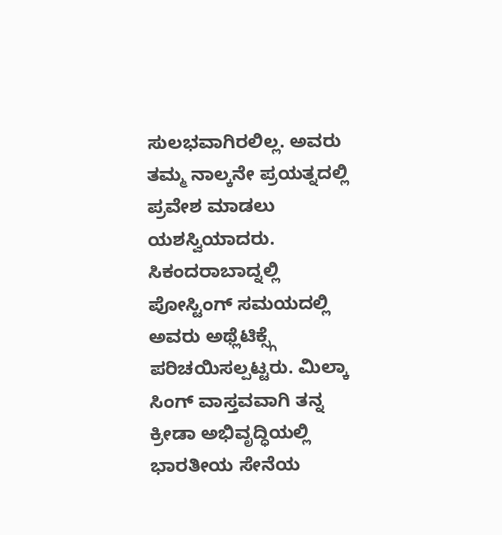ಸುಲಭವಾಗಿರಲಿಲ್ಲ. ಅವರು ತಮ್ಮ ನಾಲ್ಕನೇ ಪ್ರಯತ್ನದಲ್ಲಿ ಪ್ರವೇಶ ಮಾಡಲು ಯಶಸ್ವಿಯಾದರು. ಸಿಕಂದರಾಬಾದ್ನಲ್ಲಿ ಪೋಸ್ಟಿಂಗ್ ಸಮಯದಲ್ಲಿ ಅವರು ಅಥ್ಲೆಟಿಕ್ಸ್ಗೆ ಪರಿಚಯಿಸಲ್ಪಟ್ಟರು. ಮಿಲ್ಕಾ ಸಿಂಗ್ ವಾಸ್ತವವಾಗಿ ತನ್ನ ಕ್ರೀಡಾ ಅಭಿವೃದ್ಧಿಯಲ್ಲಿ ಭಾರತೀಯ ಸೇನೆಯ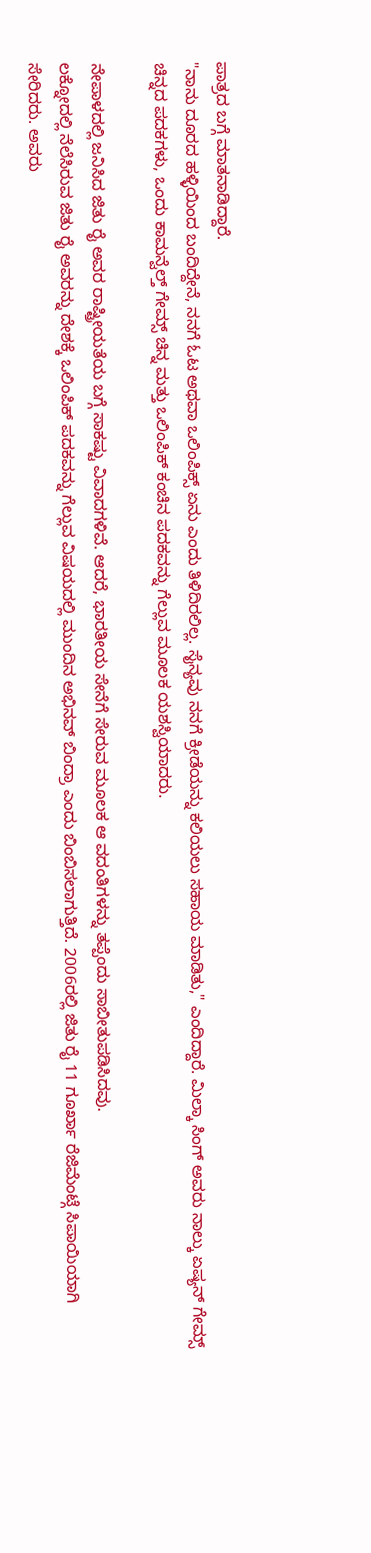ಪಾತ್ರದ ಬಗ್ಗೆ ಮಾತನಾಡಿದ್ದಾರೆ.
"ನಾನು ದೂರದ ಹಳ್ಳಿಯಿಂದ ಬಂದಿದ್ದೇನೆ, ನನಗೆ ಓಟ ಅಥವಾ ಒಲಿಂಪಿಕ್ಸ್ ಏನು ಎಂದು ತಿಳಿದಿರಲಿಲ್ಲ. ಸೈನ್ಯವು ನನಗೆ ಕ್ರೀಡೆಯನ್ನು ಕಲಿಯಲು ಸಹಾಯ ಮಾಡಿತು," ಎಂದಿದ್ದಾರೆ. ಮಿಲ್ಕಾ ಸಿಂಗ್ ಅವರು ನಾಲ್ಕು ಏಷ್ಯನ್ ಗೇಮ್ಸ್ ಚಿನ್ನದ ಪದಕಗಳು, ಒಂದು ಕಾಮನ್ವೆಲ್ತ್ ಗೇಮ್ಸ್ ಚಿನ್ನ ಮತ್ತು ಒಲಿಂಪಿಕ್ ಕಂಚಿನ ಪದಕವನ್ನು ಗೆಲ್ಲುವ ಮೂಲಕ ಯಶಸ್ವಿಯಾದರು.

ನೇಪಾಳದಲ್ಲಿ ಜನಿಸಿದ ಜಿತು ರೈ ಅವರ ರಾಷ್ಟ್ರೀಯತೆಯ ಬಗ್ಗೆ ಸಾಕಷ್ಟು ವಿವಾದಗಳಿವೆ. ಆದರೆ, ಭಾರತೀಯ ಸೇನೆಗೆ ಸೇರುವ ಮೂಲಕ ಆ ವದಂತಿಗಳನ್ನು ತಪ್ಪೆಂದು ಸಾಬೀತುಪಡಿಸಿದವು.
ಲಕ್ನೋದಲ್ಲಿ ನೆಲೆಸಿರುವ ಜಿತು ರೈ ಅವರನ್ನು ದೇಶಕ್ಕೆ ಒಲಿಂಪಿಕ್ ಪದಕವನ್ನು ಗೆಲ್ಲುವ ವಿಷಯದಲ್ಲಿ ಮುಂದಿನ ಅಭಿನವ್ ಬಿಂದ್ರಾ ಎಂದು ಬಿಂಬಿಸಲಾಗುತ್ತಿದೆ. 2006ರಲ್ಲಿ ಜಿತು ರೈ 11 ಗೂರ್ಖಾ ರೆಜಿಮೆಂಟ್ಗೆ ಸಿಪಾಯಿಯಾಗಿ ಸೇರಿದರು. ಅವರು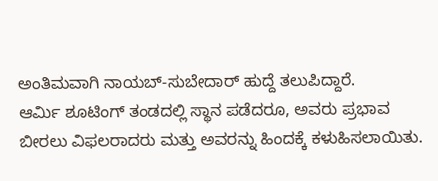ಅಂತಿಮವಾಗಿ ನಾಯಬ್-ಸುಬೇದಾರ್ ಹುದ್ದೆ ತಲುಪಿದ್ದಾರೆ.
ಆರ್ಮಿ ಶೂಟಿಂಗ್ ತಂಡದಲ್ಲಿ ಸ್ಥಾನ ಪಡೆದರೂ, ಅವರು ಪ್ರಭಾವ ಬೀರಲು ವಿಫಲರಾದರು ಮತ್ತು ಅವರನ್ನು ಹಿಂದಕ್ಕೆ ಕಳುಹಿಸಲಾಯಿತು.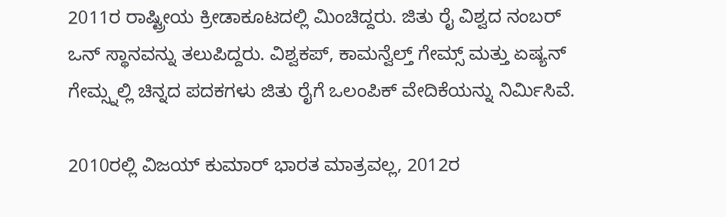2011ರ ರಾಷ್ಟ್ರೀಯ ಕ್ರೀಡಾಕೂಟದಲ್ಲಿ ಮಿಂಚಿದ್ದರು. ಜಿತು ರೈ ವಿಶ್ವದ ನಂಬರ್ ಒನ್ ಸ್ಥಾನವನ್ನು ತಲುಪಿದ್ದರು. ವಿಶ್ವಕಪ್, ಕಾಮನ್ವೆಲ್ತ್ ಗೇಮ್ಸ್ ಮತ್ತು ಏಷ್ಯನ್ ಗೇಮ್ಸ್ನಲ್ಲಿ ಚಿನ್ನದ ಪದಕಗಳು ಜಿತು ರೈಗೆ ಒಲಂಪಿಕ್ ವೇದಿಕೆಯನ್ನು ನಿರ್ಮಿಸಿವೆ.

2010ರಲ್ಲಿ ವಿಜಯ್ ಕುಮಾರ್ ಭಾರತ ಮಾತ್ರವಲ್ಲ, 2012ರ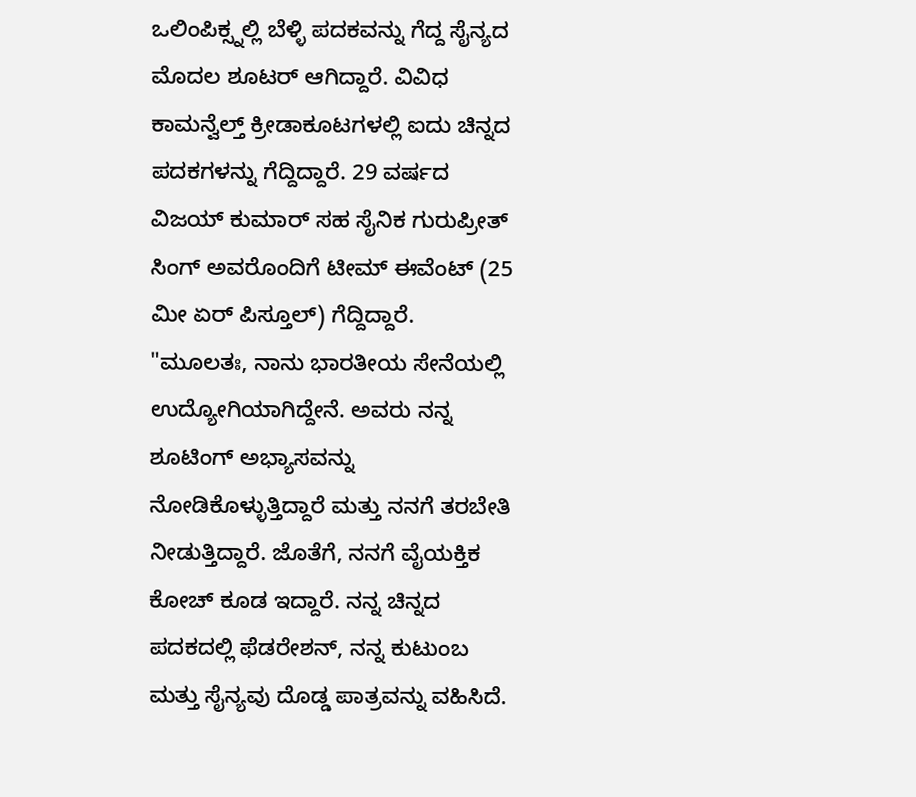ಒಲಿಂಪಿಕ್ಸ್ನಲ್ಲಿ ಬೆಳ್ಳಿ ಪದಕವನ್ನು ಗೆದ್ದ ಸೈನ್ಯದ ಮೊದಲ ಶೂಟರ್ ಆಗಿದ್ದಾರೆ. ವಿವಿಧ ಕಾಮನ್ವೆಲ್ತ್ ಕ್ರೀಡಾಕೂಟಗಳಲ್ಲಿ ಐದು ಚಿನ್ನದ ಪದಕಗಳನ್ನು ಗೆದ್ದಿದ್ದಾರೆ. 29 ವರ್ಷದ ವಿಜಯ್ ಕುಮಾರ್ ಸಹ ಸೈನಿಕ ಗುರುಪ್ರೀತ್ ಸಿಂಗ್ ಅವರೊಂದಿಗೆ ಟೀಮ್ ಈವೆಂಟ್ (25 ಮೀ ಏರ್ ಪಿಸ್ತೂಲ್) ಗೆದ್ದಿದ್ದಾರೆ.
"ಮೂಲತಃ, ನಾನು ಭಾರತೀಯ ಸೇನೆಯಲ್ಲಿ ಉದ್ಯೋಗಿಯಾಗಿದ್ದೇನೆ. ಅವರು ನನ್ನ ಶೂಟಿಂಗ್ ಅಭ್ಯಾಸವನ್ನು ನೋಡಿಕೊಳ್ಳುತ್ತಿದ್ದಾರೆ ಮತ್ತು ನನಗೆ ತರಬೇತಿ ನೀಡುತ್ತಿದ್ದಾರೆ. ಜೊತೆಗೆ, ನನಗೆ ವೈಯಕ್ತಿಕ ಕೋಚ್ ಕೂಡ ಇದ್ದಾರೆ. ನನ್ನ ಚಿನ್ನದ ಪದಕದಲ್ಲಿ ಫೆಡರೇಶನ್, ನನ್ನ ಕುಟುಂಬ ಮತ್ತು ಸೈನ್ಯವು ದೊಡ್ಡ ಪಾತ್ರವನ್ನು ವಹಿಸಿದೆ.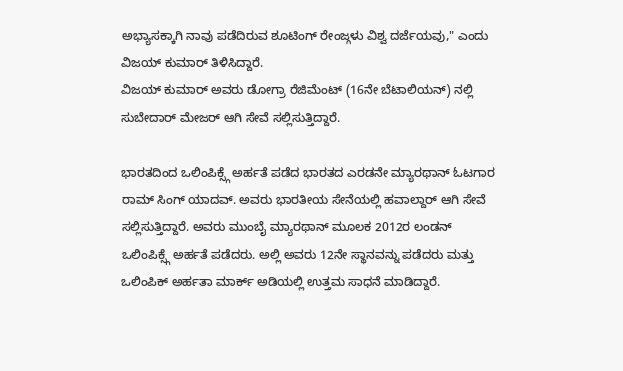ಅಭ್ಯಾಸಕ್ಕಾಗಿ ನಾವು ಪಡೆದಿರುವ ಶೂಟಿಂಗ್ ರೇಂಜ್ಗಳು ವಿಶ್ವ ದರ್ಜೆಯವು," ಎಂದು ವಿಜಯ್ ಕುಮಾರ್ ತಿಳಿಸಿದ್ದಾರೆ.
ವಿಜಯ್ ಕುಮಾರ್ ಅವರು ಡೋಗ್ರಾ ರೆಜಿಮೆಂಟ್ (16ನೇ ಬೆಟಾಲಿಯನ್) ನಲ್ಲಿ ಸುಬೇದಾರ್ ಮೇಜರ್ ಆಗಿ ಸೇವೆ ಸಲ್ಲಿಸುತ್ತಿದ್ದಾರೆ.

ಭಾರತದಿಂದ ಒಲಿಂಪಿಕ್ಸ್ಗೆ ಅರ್ಹತೆ ಪಡೆದ ಭಾರತದ ಎರಡನೇ ಮ್ಯಾರಥಾನ್ ಓಟಗಾರ ರಾಮ್ ಸಿಂಗ್ ಯಾದವ್. ಅವರು ಭಾರತೀಯ ಸೇನೆಯಲ್ಲಿ ಹವಾಲ್ದಾರ್ ಆಗಿ ಸೇವೆ ಸಲ್ಲಿಸುತ್ತಿದ್ದಾರೆ. ಅವರು ಮುಂಬೈ ಮ್ಯಾರಥಾನ್ ಮೂಲಕ 2012ರ ಲಂಡನ್ ಒಲಿಂಪಿಕ್ಸ್ಗೆ ಅರ್ಹತೆ ಪಡೆದರು. ಅಲ್ಲಿ ಅವರು 12ನೇ ಸ್ಥಾನವನ್ನು ಪಡೆದರು ಮತ್ತು ಒಲಿಂಪಿಕ್ ಅರ್ಹತಾ ಮಾರ್ಕ್ ಅಡಿಯಲ್ಲಿ ಉತ್ತಮ ಸಾಧನೆ ಮಾಡಿದ್ದಾರೆ.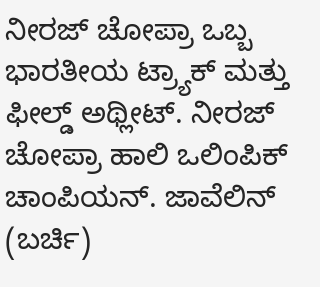ನೀರಜ್ ಚೋಪ್ರಾ ಒಬ್ಬ ಭಾರತೀಯ ಟ್ರ್ಯಾಕ್ ಮತ್ತು ಫೀಲ್ಡ್ ಅಥ್ಲೀಟ್. ನೀರಜ್ ಚೋಪ್ರಾ ಹಾಲಿ ಒಲಿಂಪಿಕ್ ಚಾಂಪಿಯನ್. ಜಾವೆಲಿನ್ (ಬರ್ಚಿ)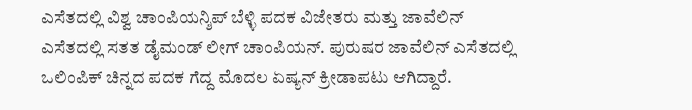ಎಸೆತದಲ್ಲಿ ವಿಶ್ವ ಚಾಂಪಿಯನ್ಶಿಪ್ ಬೆಳ್ಳಿ ಪದಕ ವಿಜೇತರು ಮತ್ತು ಜಾವೆಲಿನ್ ಎಸೆತದಲ್ಲಿ ಸತತ ಡೈಮಂಡ್ ಲೀಗ್ ಚಾಂಪಿಯನ್. ಪುರುಷರ ಜಾವೆಲಿನ್ ಎಸೆತದಲ್ಲಿ ಒಲಿಂಪಿಕ್ ಚಿನ್ನದ ಪದಕ ಗೆದ್ದ ಮೊದಲ ಏಷ್ಯನ್ ಕ್ರೀಡಾಪಟು ಆಗಿದ್ದಾರೆ.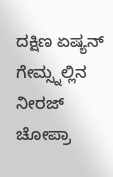ದಕ್ಷಿಣ ಏಷ್ಯನ್ ಗೇಮ್ಸ್ನಲ್ಲಿನ ನೀರಜ್ ಚೋಪ್ರಾ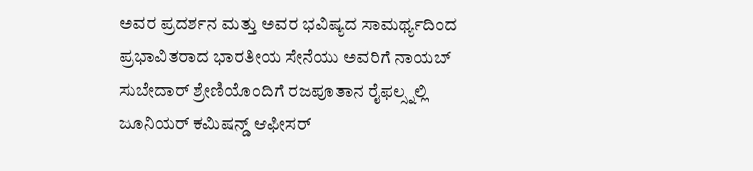ಅವರ ಪ್ರದರ್ಶನ ಮತ್ತು ಅವರ ಭವಿಷ್ಯದ ಸಾಮರ್ಥ್ಯದಿಂದ ಪ್ರಭಾವಿತರಾದ ಭಾರತೀಯ ಸೇನೆಯು ಅವರಿಗೆ ನಾಯಬ್ ಸುಬೇದಾರ್ ಶ್ರೇಣಿಯೊಂದಿಗೆ ರಜಪೂತಾನ ರೈಫಲ್ಸ್ನಲ್ಲಿ ಜೂನಿಯರ್ ಕಮಿಷನ್ಡ್ ಆಫೀಸರ್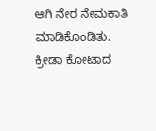ಆಗಿ ನೇರ ನೇಮಕಾತಿ ಮಾಡಿಕೊಂಡಿತು. ಕ್ರೀಡಾ ಕೋಟಾದ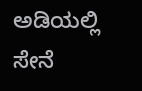ಅಡಿಯಲ್ಲಿ ಸೇನೆ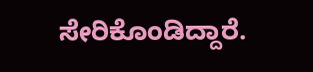ಸೇರಿಕೊಂಡಿದ್ದಾರೆ.